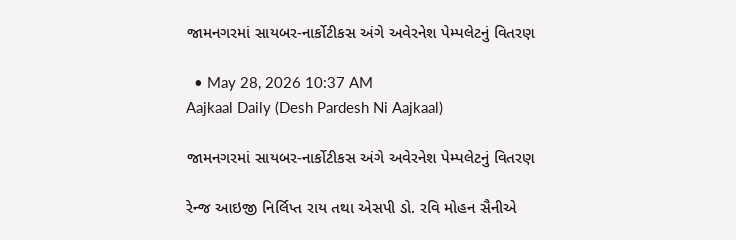જામનગરમાં સાયબર-નાર્કોટીકસ અંગે અવેરનેશ પેમ્પલેટનું વિતરણ

  • May 28, 2026 10:37 AM
Aajkaal Daily (Desh Pardesh Ni Aajkaal)

જામનગરમાં સાયબર-નાર્કોટીકસ અંગે અવેરનેશ પેમ્પલેટનું વિતરણ

રેન્જ આઇજી નિર્લિપ્ત રાય તથા એસપી ડો. રવિ મોહન સૈનીએ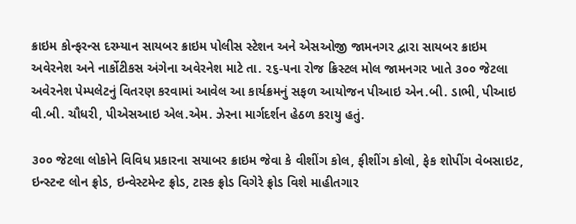ક્રાઇમ કોન્ફરન્સ દરમ્યાન સાયબર ક્રાઇમ પોલીસ સ્ટેશન અને એસઓજી જામનગર દ્વારા સાયબર ક્રાઇમ અવેરનેશ અને નાર્કોટીકસ અંગેના અવેરનેશ માટે તા. ૨૬-૫ના રોજ ક્રિસ્ટલ મોલ જામનગર ખાતે ૩૦૦ જેટલા અવેરનેશ પેમ્પલેટનું વિતરણ કરવામાં આવેલ આ કાર્યક્રમનું સફળ આયોજન પીઆઇ એન.બી. ડાભી, પીઆઇ વી.બી. ચૌધરી, પીએસઆઇ એલ.એમ. ઝેરના માર્ગદર્શન હેઠળ કરાયુ હતું.

૩૦૦ જેટલા લોકોને વિવિધ પ્રકારના સયાબર ક્રાઇમ જેવા કે વીશીંગ કોલ, ફીશીંગ કોલો, ફેક શોપીંગ વેબસાઇટ, ઇન્સ્ટન્ટ લોન ફ્રોડ, ઇન્વેસ્ટમેન્ટ ફ્રોડ, ટાસ્ક ફ્રોડ વિગેરે ફ્રોડ વિશે માહીતગાર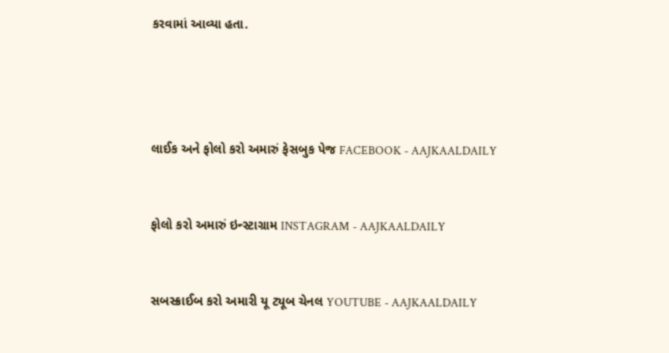કરવામાં આવ્યા હતા.




લાઈક અને ફોલો કરો અમારું ફેસબુક પેજ FACEBOOK - AAJKAALDAILY


ફોલો કરો અમારું ઇન્સ્ટાગ્રામ INSTAGRAM - AAJKAALDAILY


સબસ્ક્રાઈબ કરો અમારી યૂ ટ્યૂબ ચેનલ YOUTUBE - AAJKAALDAILY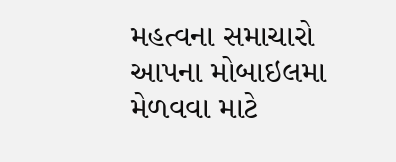મહત્વના સમાચારો આપના મોબાઇલમા મેળવવા માટે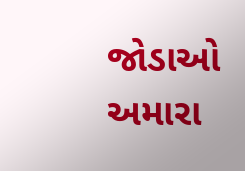જોડાઓ અમારા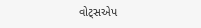વોટ્સએપ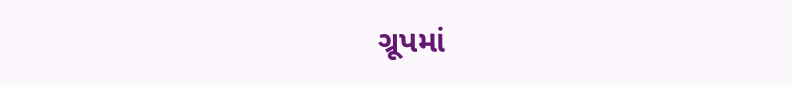ગ્રૂપમાં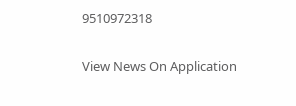9510972318

View News On Application